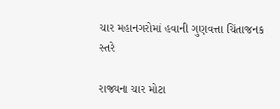ચાર મહાનગરોમાં હવાની ગુણવત્તા ચિંતાજનક સ્તરે

રાજ્યના ચાર મોટા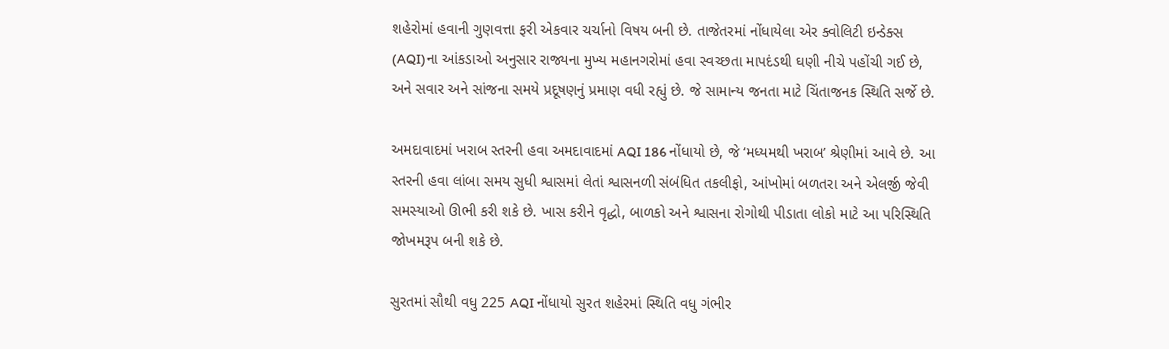શહેરોમાં હવાની ગુણવત્તા ફરી એકવાર ચર્ચાનો વિષય બની છે. તાજેતરમાં નોંધાયેલા એર ક્વોલિટી ઇન્ડેક્સ (AQI)ના આંકડાઓ અનુસાર રાજ્યના મુખ્ય મહાનગરોમાં હવા સ્વચ્છતા માપદંડથી ઘણી નીચે પહોંચી ગઈ છે, અને સવાર અને સાંજના સમયે પ્રદૂષણનું પ્રમાણ વધી રહ્યું છે. જે સામાન્ય જનતા માટે ચિંતાજનક સ્થિતિ સર્જે છે.

અમદાવાદમાં ખરાબ સ્તરની હવા અમદાવાદમાં AQI 186 નોંધાયો છે, જે ‘મધ્યમથી ખરાબ’ શ્રેણીમાં આવે છે. આ સ્તરની હવા લાંબા સમય સુધી શ્વાસમાં લેતાં શ્વાસનળી સંબંધિત તકલીફો, આંખોમાં બળતરા અને એલર્જી જેવી સમસ્યાઓ ઊભી કરી શકે છે. ખાસ કરીને વૃદ્ધો, બાળકો અને શ્વાસના રોગોથી પીડાતા લોકો માટે આ પરિસ્થિતિ જોખમરૂપ બની શકે છે.

સુરતમાં સૌથી વધુ 225 AQI નોંધાયો સુરત શહેરમાં સ્થિતિ વધુ ગંભીર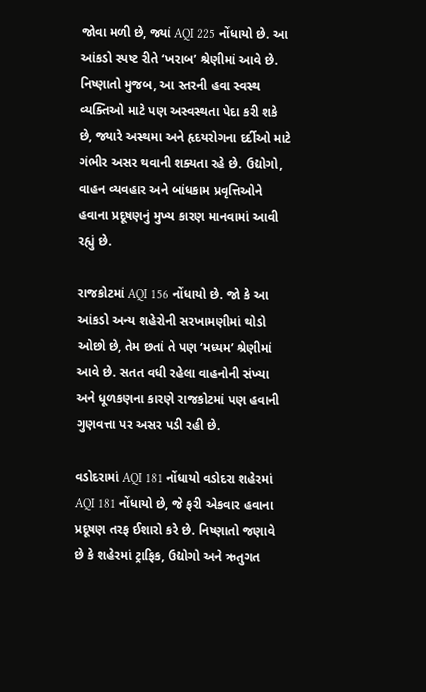જોવા મળી છે, જ્યાં AQI 225 નોંધાયો છે. આ આંકડો સ્પષ્ટ રીતે ‘ખરાબ’ શ્રેણીમાં આવે છે. નિષ્ણાતો મુજબ, આ સ્તરની હવા સ્વસ્થ વ્યક્તિઓ માટે પણ અસ્વસ્થતા પેદા કરી શકે છે, જ્યારે અસ્થમા અને હૃદયરોગના દર્દીઓ માટે ગંભીર અસર થવાની શક્યતા રહે છે. ઉદ્યોગો, વાહન વ્યવહાર અને બાંધકામ પ્રવૃત્તિઓને હવાના પ્રદૂષણનું મુખ્ય કારણ માનવામાં આવી રહ્યું છે.

રાજકોટમાં AQI 156 નોંધાયો છે. જો કે આ આંકડો અન્ય શહેરોની સરખામણીમાં થોડો ઓછો છે, તેમ છતાં તે પણ ‘મધ્યમ’ શ્રેણીમાં આવે છે. સતત વધી રહેલા વાહનોની સંખ્યા અને ધૂળકણના કારણે રાજકોટમાં પણ હવાની ગુણવત્તા પર અસર પડી રહી છે.

વડોદરામાં AQI 181 નોંધાયો વડોદરા શહેરમાં AQI 181 નોંધાયો છે, જે ફરી એકવાર હવાના પ્રદૂષણ તરફ ઈશારો કરે છે. નિષ્ણાતો જણાવે છે કે શહેરમાં ટ્રાફિક, ઉદ્યોગો અને ઋતુગત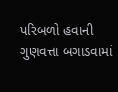પરિબળો હવાની ગુણવત્તા બગાડવામાં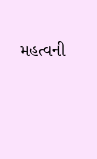મહત્વની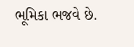ભૂમિકા ભજવે છે.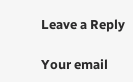Leave a Reply

Your email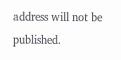address will not be published.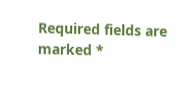Required fields are marked *